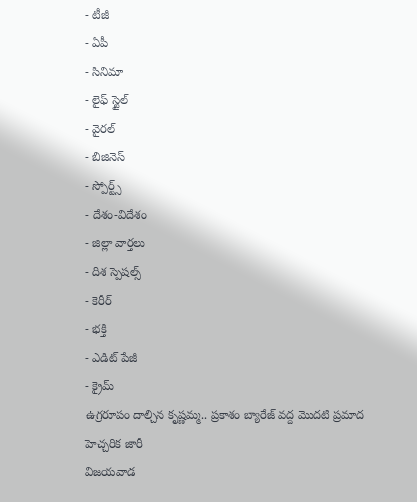- టీజీ
- ఏపీ
- సినిమా
- లైఫ్ స్టైల్
- వైరల్
- బిజినెస్
- స్పోర్ట్స్
- దేశం-విదేశం
- జిల్లా వార్తలు
- దిశ స్పెషల్స్
- కెరీర్
- భక్తి
- ఎడిట్ పేజీ
- క్రైమ్
ఉగ్రరూపం దాల్చిన కృష్ణమ్మ.. ప్రకాశం బ్యారేజ్ వద్ద మొదటి ప్రమాద హెచ్చరిక జారీ
విజయవాడ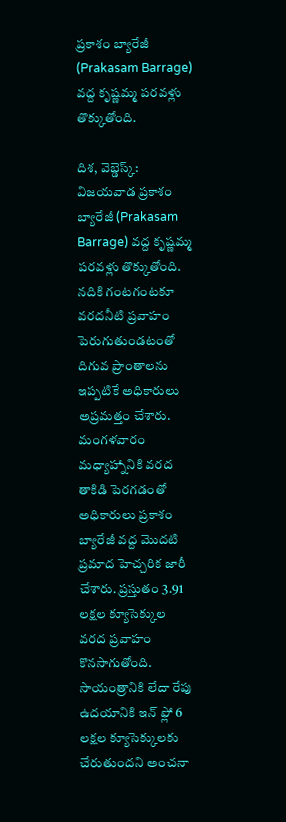ప్రకాశం బ్యారేజీ (Prakasam Barrage) వద్ద కృష్ణమ్మ పరవళ్లు తొక్కుతోంది.

దిశ, వెబ్డెస్క్: విజయవాడ ప్రకాశం బ్యారేజీ (Prakasam Barrage) వద్ద కృష్ణమ్మ పరవళ్లు తొక్కుతోంది. నదికి గంటగంటకూ వరదనీటి ప్రవాహం పెరుగుతుండటంతో దిగువ ప్రాంతాలను ఇప్పటికే అధికారులు అప్రమత్తం చేశారు. మంగళవారం మధ్యాహ్నానికి వరద తాకిడి పెరగడంతో అధికారులు ప్రకాశం బ్యారేజీ వద్ద మొదటి ప్రమాద హెచ్చరిక జారీ చేశారు. ప్రస్తుతం 3.91 లక్షల క్యూసెక్కుల వరద ప్రవాహం కొనసాగుతోంది. సాయంత్రానికి లేదా రేపు ఉదయానికి ఇన్ ఫ్లో 6 లక్షల క్యూసెక్కులకు చేరుతుందని అంచనా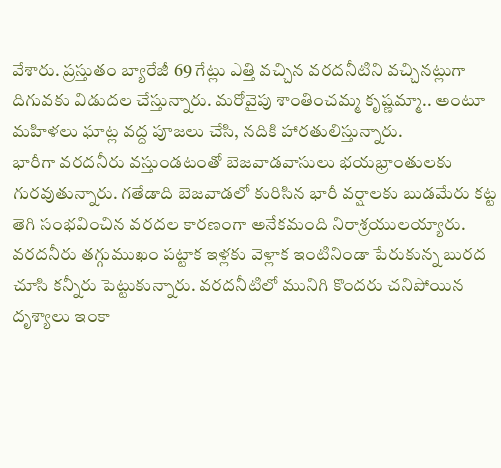వేశారు. ప్రస్తుతం బ్యారేజీ 69 గేట్లు ఎత్తి వచ్చిన వరదనీటిని వచ్చినట్లుగా దిగువకు విడుదల చేస్తున్నారు. మరోవైపు శాంతించమ్మ కృష్ణమ్మా.. అంటూ మహిళలు ఘాట్ల వద్ద పూజలు చేసి, నదికి హారతులిస్తున్నారు.
భారీగా వరదనీరు వస్తుండటంతో బెజవాడవాసులు భయభ్రాంతులకు గురవుతున్నారు. గతేడాది బెజవాడలో కురిసిన భారీ వర్షాలకు బుడమేరు కట్ట తెగి సంభవించిన వరదల కారణంగా అనేకమంది నిరాశ్రయులయ్యారు. వరదనీరు తగ్గుముఖం పట్టాక ఇళ్లకు వెళ్లాక ఇంటినిండా పేరుకున్న బురద చూసి కన్నీరు పెట్టుకున్నారు. వరదనీటిలో మునిగి కొందరు చనిపోయిన దృశ్యాలు ఇంకా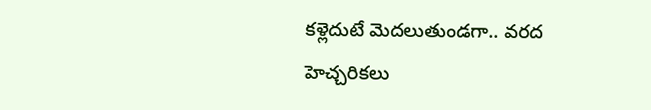కళ్లెదుటే మెదలుతుండగా.. వరద హెచ్చరికలు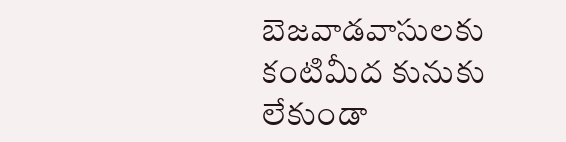బెజవాడవాసులకు కంటిమీద కునుకు లేకుండా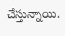చేస్తున్నాయి.